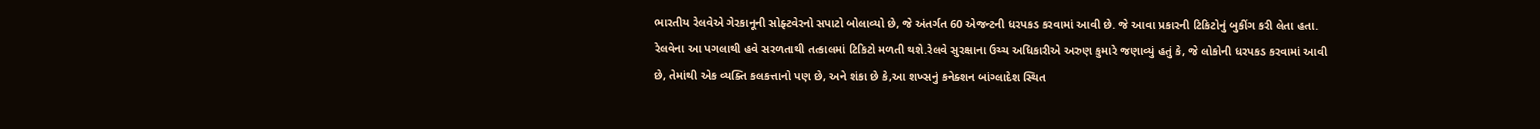ભારતીય રેલવેએ ગેરકાનૂની સોફ્ટવેરનો સપાટો બોલાવ્યો છે, જે અંતર્ગત 60 એજન્ટની ધરપકડ કરવામાં આવી છે. જે આવા પ્રકારની ટિકિટોનું બુકીંગ કરી લેતા હતા. રેલવેના આ પગલાથી હવે સરળતાથી તત્કાલમાં ટિકિટો મળતી થશે.રેલવે સુરક્ષાના ઉચ્ચ અધિકારીએ અરુણ કુમારે જણાવ્યું હતું કે, જે લોકોની ધરપકડ કરવામાં આવી છે, તેમાંથી એક વ્યક્તિ કલકત્તાનો પણ છે, અને શંકા છે કે,આ શખ્સનું કનેક્શન બાંગ્લાદેશ સ્થિત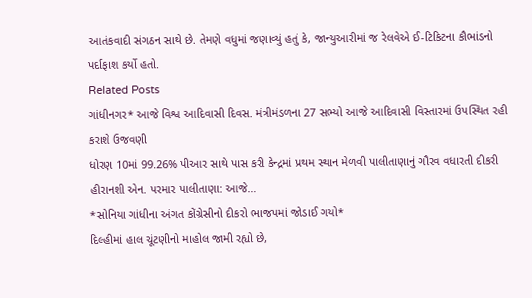આતંકવાદી સંગઠન સાથે છે. તેમણે વધુમાં જણાવ્યું હતું કે, જાન્યુઆરીમાં જ રેલવેએ ઈ-ટિકિટના કૌભાંડનો પર્દાફાશ કર્યો હતો.
Related Posts
ગાંધીનગર* આજે વિશ્વ આદિવાસી દિવસ. મંત્રીમંડળના 27 સભ્યો આજે આદિવાસી વિસ્તારમાં ઉપસ્થિત રહી કરાશે ઉજવણી
ધોરણ 10માં 99.26% પીઆર સાથે પાસ કરી કેન્દ્રમાં પ્રથમ સ્થાન મેળવી પાલીતાણાનું ગૌરવ વધારતી દીકરી હીરાનશી એન. પરમાર પાલીતાણા: આજે…
*સોનિયા ગાંધીના અંગત કોંગ્રેસીનો દીકરો ભાજપમાં જોડાઈ ગયો*
દિલ્હીમાં હાલ ચૂંટણીનો માહોલ જામી રહ્યો છે,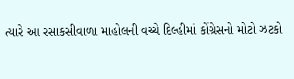ત્યારે આ રસાકસીવાળા માહોલની વચ્ચે દિલ્હીમાં કોંગ્રેસનો મોટો ઝટકો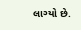લાગ્યો છે.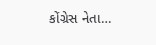કોંગ્રેસ નેતા…